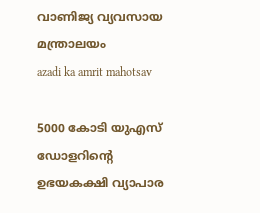വാണിജ്യ വ്യവസായ മന്ത്രാലയം
azadi ka amrit mahotsav

5000 കോടി യുഎസ് ഡോളറിൻ്റെ ഉഭയകക്ഷി വ്യാപാര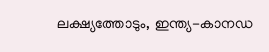ലക്ഷ്യത്തോടും, ഇന്ത്യ-കാനഡ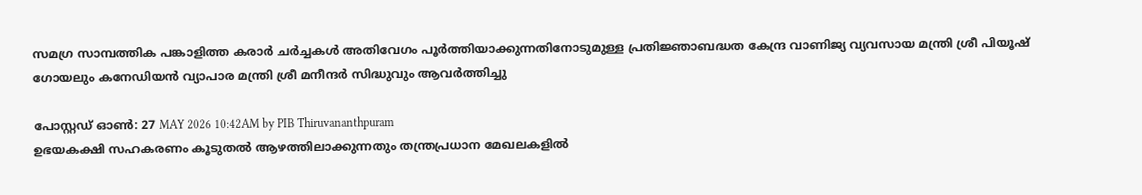സമഗ്ര സാമ്പത്തിക പങ്കാളിത്ത കരാർ ചർച്ചകൾ അതിവേഗം പൂർത്തിയാക്കുന്നതിനോടുമുള്ള പ്രതിജ്ഞാബദ്ധത കേന്ദ്ര വാണിജ്യ വ്യവസായ മന്ത്രി ശ്രീ പിയൂഷ് ഗോയലും കനേഡിയൻ വ്യാപാര മന്ത്രി ശ്രീ മനീന്ദർ സിദ്ധുവും ആവർത്തിച്ചു

പോസ്റ്റഡ് ഓണ്‍: 27 MAY 2026 10:42AM by PIB Thiruvananthpuram
ഉഭയകക്ഷി സഹകരണം കൂടുതൽ ആഴത്തിലാക്കുന്നതും തന്ത്രപ്രധാന മേഖലകളിൽ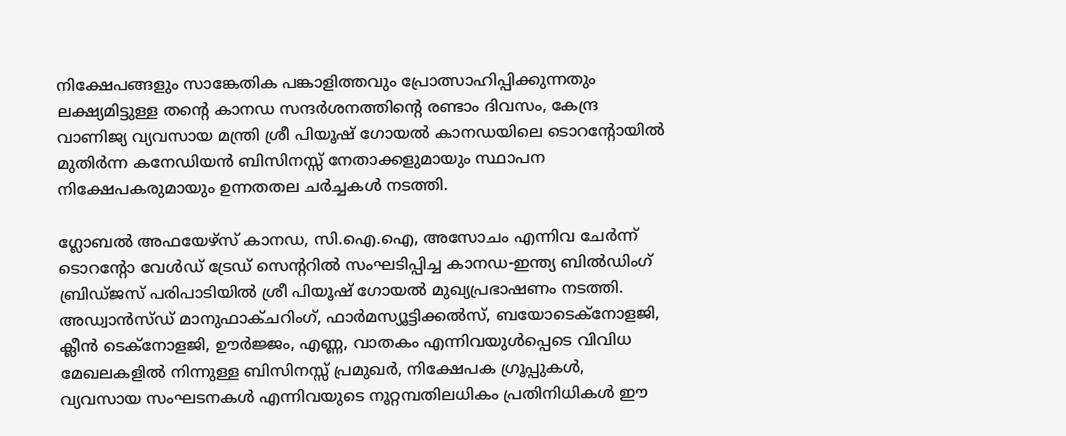നിക്ഷേപങ്ങളും സാങ്കേതിക പങ്കാളിത്തവും പ്രോത്സാഹിപ്പിക്കുന്നതും ലക്ഷ്യമിട്ടുള്ള തൻ്റെ കാനഡ സന്ദർശനത്തിൻ്റെ രണ്ടാം ദിവസം, കേന്ദ്ര വാണിജ്യ വ്യവസായ മന്ത്രി ശ്രീ പിയൂഷ് ഗോയൽ കാനഡയിലെ ടൊറൻ്റോയിൽ മുതിർന്ന കനേഡിയൻ ബിസിനസ്സ് നേതാക്കളുമായും സ്ഥാപന നിക്ഷേപകരുമായും ഉന്നതതല ചർച്ചകൾ നടത്തി.

ഗ്ലോബൽ അഫയേഴ്സ് കാനഡ, സി.ഐ.ഐ, അസോചം എന്നിവ ചേർന്ന് ടൊറൻ്റോ വേൾഡ് ട്രേഡ് സെൻ്ററിൽ സംഘടിപ്പിച്ച കാനഡ-ഇന്ത്യ ബിൽഡിംഗ് ബ്രിഡ്ജസ് പരിപാടിയിൽ ശ്രീ പിയൂഷ് ഗോയൽ മുഖ്യപ്രഭാഷണം നടത്തി. അഡ്വാൻസ്ഡ് മാനുഫാക്ചറിംഗ്, ഫാർമസ്യൂട്ടിക്കൽസ്, ബയോടെക്നോളജി, ക്ലീൻ ടെക്നോളജി, ഊർജ്ജം, എണ്ണ, വാതകം എന്നിവയുൾപ്പെടെ വിവിധ മേഖലകളിൽ നിന്നുള്ള ബിസിനസ്സ് പ്രമുഖർ, നിക്ഷേപക ഗ്രൂപ്പുകൾ, വ്യവസായ സംഘടനകൾ എന്നിവയുടെ നൂറ്റമ്പതിലധികം പ്രതിനിധികൾ ഈ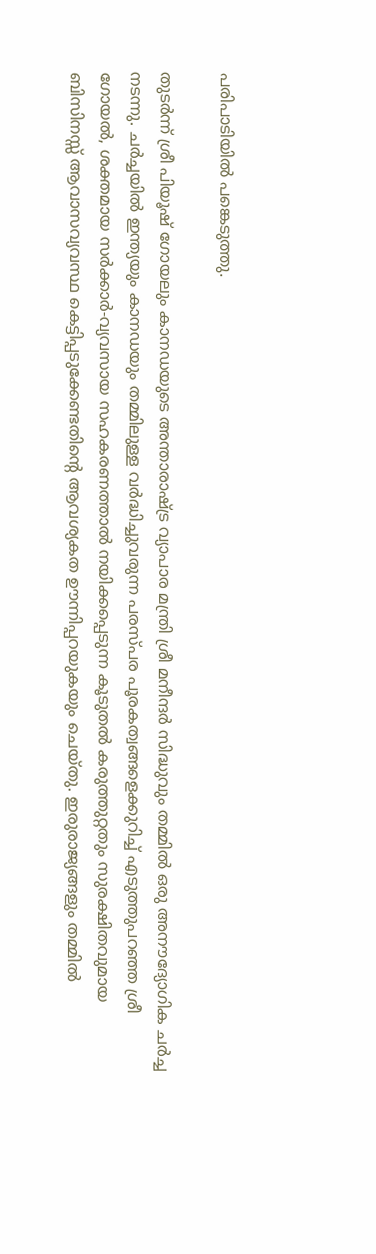പരിപാടിയിൽ പങ്കെടുത്തു.

തുടർന്ന് ശ്രീ പിയൂഷ് ഗോയലും കാനഡയുടെ അന്താരാഷ്ട്ര വ്യാപാര മന്ത്രി ശ്രീ മനീന്ദർ സിദ്ധുവും തമ്മിൽ ഒരു അനൗദ്യോഗിക ചർച്ച നടന്നു. ചർച്ചയിൽ ഇന്ത്യയും കാനഡയും തമ്മിലുള്ള വർദ്ധിച്ചുവരുന്ന പരസ്പര പൂരകത്വങ്ങളെക്കുറിച്ച് എടുത്തുപറഞ്ഞ ശ്രീ ഗോയൽ, ശക്തമായ സർക്കാർ-വ്യവസായ സഹകരണത്താൽ നയിക്കപ്പെടുന്ന കൂടുതൽ കരുത്തുറ്റതും സുരക്ഷിതവുമായ ബിസിനസ്സ് ആവാസവ്യവസ്ഥ കെട്ടിപ്പടുക്കേണ്ടതിൻ്റെ ആവശ്യകത ഊന്നിപ്പറയുകയും ചെയ്തു. ഇരുരാജ്യങ്ങളും തമ്മിൽ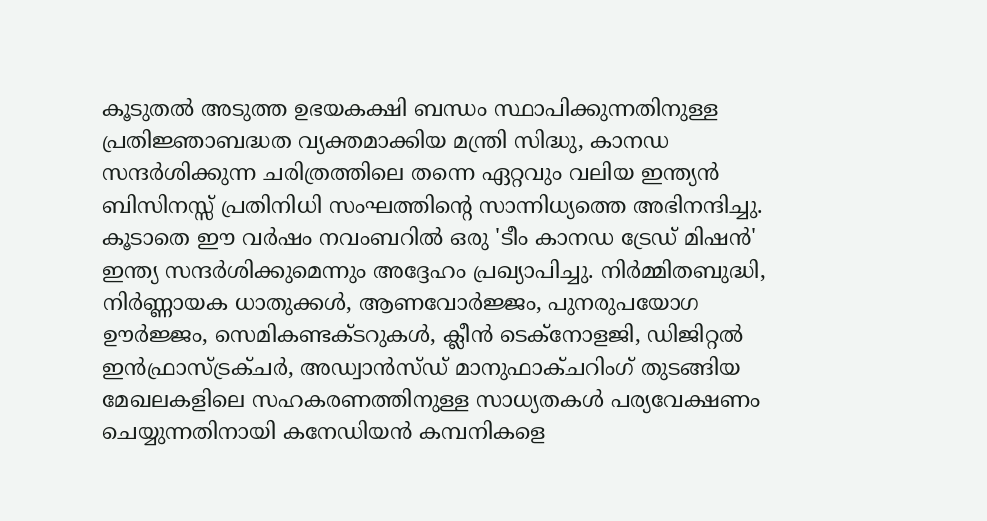കൂടുതൽ അടുത്ത ഉഭയകക്ഷി ബന്ധം സ്ഥാപിക്കുന്നതിനുള്ള പ്രതിജ്ഞാബദ്ധത വ്യക്തമാക്കിയ മന്ത്രി സിദ്ധു, കാനഡ സന്ദർശിക്കുന്ന ചരിത്രത്തിലെ തന്നെ ഏറ്റവും വലിയ ഇന്ത്യൻ ബിസിനസ്സ് പ്രതിനിധി സംഘത്തിൻ്റെ സാന്നിധ്യത്തെ അഭിനന്ദിച്ചു. കൂടാതെ ഈ വർഷം നവംബറിൽ ഒരു 'ടീം കാനഡ ട്രേഡ് മിഷൻ' ഇന്ത്യ സന്ദർശിക്കുമെന്നും അദ്ദേഹം പ്രഖ്യാപിച്ചു. നിർമ്മിതബുദ്ധി, നിർണ്ണായക ധാതുക്കൾ, ആണവോർജ്ജം, പുനരുപയോഗ ഊർജ്ജം, സെമികണ്ടക്ടറുകൾ, ക്ലീൻ ടെക്നോളജി, ഡിജിറ്റൽ ഇൻഫ്രാസ്ട്രക്ചർ, അഡ്വാൻസ്ഡ് മാനുഫാക്ചറിംഗ് തുടങ്ങിയ മേഖലകളിലെ സഹകരണത്തിനുള്ള സാധ്യതകൾ പര്യവേക്ഷണം ചെയ്യുന്നതിനായി കനേഡിയൻ കമ്പനികളെ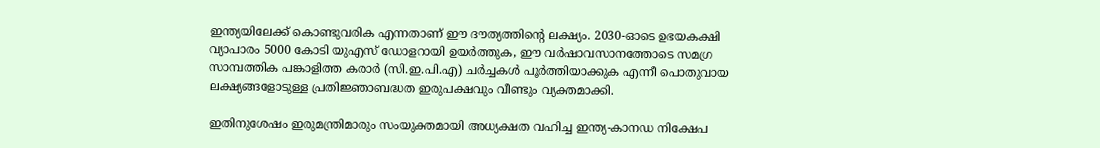ഇന്ത്യയിലേക്ക് കൊണ്ടുവരിക എന്നതാണ് ഈ ദൗത്യത്തിൻ്റെ ലക്ഷ്യം. 2030-ഓടെ ഉഭയകക്ഷി വ്യാപാരം 5000 കോടി യുഎസ് ഡോളറായി ഉയർത്തുക, ഈ വർഷാവസാനത്തോടെ സമഗ്ര സാമ്പത്തിക പങ്കാളിത്ത കരാർ (സി.ഇ.പി.എ) ചർച്ചകൾ പൂർത്തിയാക്കുക എന്നീ പൊതുവായ ലക്ഷ്യങ്ങളോടുള്ള പ്രതിജ്ഞാബദ്ധത ഇരുപക്ഷവും വീണ്ടും വ്യക്തമാക്കി.

ഇതിനുശേഷം ഇരുമന്ത്രിമാരും സംയുക്തമായി അധ്യക്ഷത വഹിച്ച ഇന്ത്യ-കാനഡ നിക്ഷേപ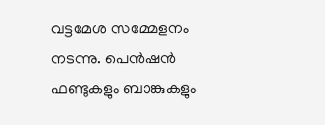വട്ടമേശ സമ്മേളനം നടന്നു. പെൻഷൻ ഫണ്ടുകളും ബാങ്കുകളും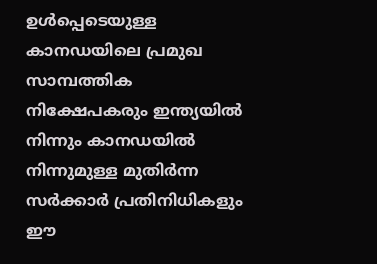ഉൾപ്പെടെയുള്ള കാനഡയിലെ പ്രമുഖ സാമ്പത്തിക നിക്ഷേപകരും ഇന്ത്യയിൽ നിന്നും കാനഡയിൽ നിന്നുമുള്ള മുതിർന്ന സർക്കാർ പ്രതിനിധികളും ഈ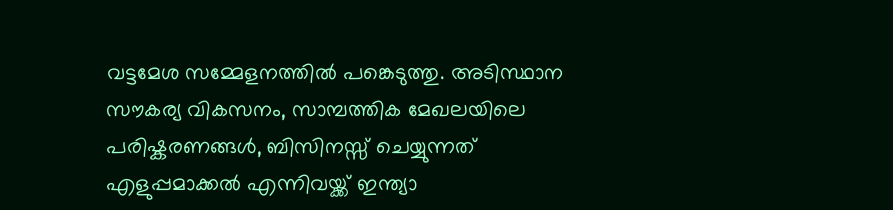വട്ടമേശ സമ്മേളനത്തിൽ പങ്കെടുത്തു. അടിസ്ഥാന സൗകര്യ വികസനം, സാമ്പത്തിക മേഖലയിലെ പരിഷ്കരണങ്ങൾ, ബിസിനസ്സ് ചെയ്യുന്നത് എളുപ്പമാക്കൽ എന്നിവയ്ക്ക് ഇന്ത്യാ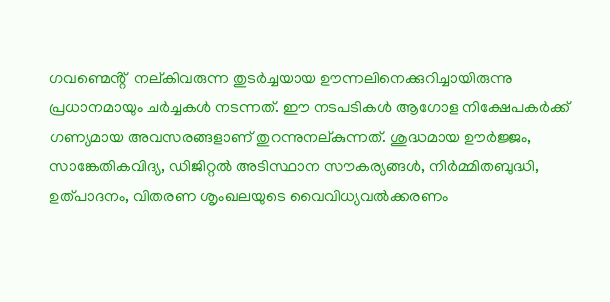ഗവണ്മെൻ്റ്  നല്കിവരുന്ന തുടർച്ചയായ ഊന്നലിനെക്കുറിച്ചായിരുന്നു പ്രധാനമായും ചർച്ചകൾ നടന്നത്. ഈ നടപടികൾ ആഗോള നിക്ഷേപകർക്ക് ഗണ്യമായ അവസരങ്ങളാണ് തുറന്നുനല്കുന്നത്. ശുദ്ധമായ ഊർജ്ജം, സാങ്കേതികവിദ്യ, ഡിജിറ്റൽ അടിസ്ഥാന സൗകര്യങ്ങൾ, നിർമ്മിതബുദ്ധി, ഉത്പാദനം, വിതരണ ശൃംഖലയുടെ വൈവിധ്യവൽക്കരണം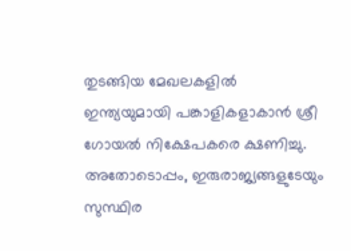തുടങ്ങിയ മേഖലകളിൽ ഇന്ത്യയുമായി പങ്കാളികളാകാൻ ശ്രീ ഗോയൽ നിക്ഷേപകരെ ക്ഷണിച്ചു. അതോടൊപ്പം, ഇരുരാജ്യങ്ങളുടേയും സുസ്ഥിര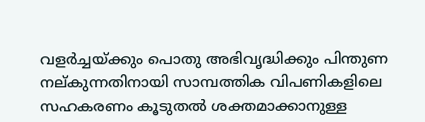വളർച്ചയ്ക്കും പൊതു അഭിവൃദ്ധിക്കും പിന്തുണ നല്കുന്നതിനായി സാമ്പത്തിക വിപണികളിലെ സഹകരണം കൂടുതൽ ശക്തമാക്കാനുള്ള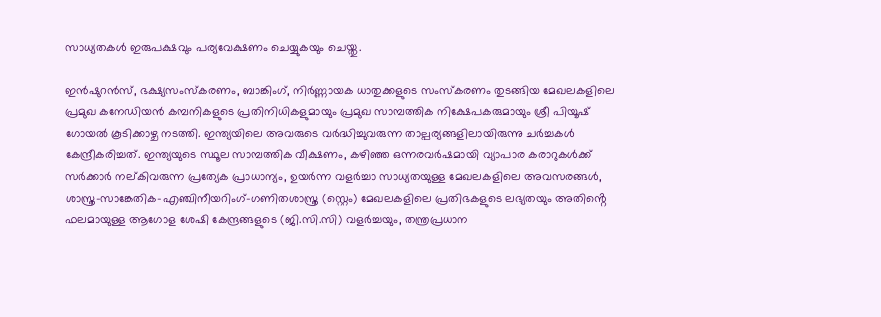സാധ്യതകൾ ഇരുപക്ഷവും പര്യവേക്ഷണം ചെയ്യുകയും ചെയ്തു.

ഇൻഷുറൻസ്, ഭക്ഷ്യസംസ്കരണം, ബാങ്കിംഗ്, നിർണ്ണായക ധാതുക്കളുടെ സംസ്കരണം തുടങ്ങിയ മേഖലകളിലെ പ്രമുഖ കനേഡിയൻ കമ്പനികളുടെ പ്രതിനിധികളുമായും പ്രമുഖ സാമ്പത്തിക നിക്ഷേപകരുമായും ശ്രീ പിയൂഷ് ഗോയൽ കൂടിക്കാഴ്ച നടത്തി. ഇന്ത്യയിലെ അവരുടെ വർദ്ധിച്ചുവരുന്ന താല്പര്യങ്ങളിലായിരുന്നു ചർച്ചകൾ കേന്ദ്രീകരിച്ചത്. ഇന്ത്യയുടെ സ്ഥൂല സാമ്പത്തിക വീക്ഷണം, കഴിഞ്ഞ ഒന്നരവർഷമായി വ്യാപാര കരാറുകൾക്ക് സർക്കാർ നല്കിവരുന്ന പ്രത്യേക പ്രാധാന്യം, ഉയർന്ന വളർച്ചാ സാധ്യതയുള്ള മേഖലകളിലെ അവസരങ്ങൾ, ശാസ്ത്ര-സാങ്കേതിക-എഞ്ചിനീയറിംഗ്-ഗണിതശാസ്ത്ര (സ്റ്റെം) മേഖലകളിലെ പ്രതിഭകളുടെ ലഭ്യതയും അതിൻ്റെ ഫലമായുള്ള ആഗോള ശേഷി കേന്ദ്രങ്ങളുടെ (ജി.സി.സി) വളർച്ചയും, തന്ത്രപ്രധാന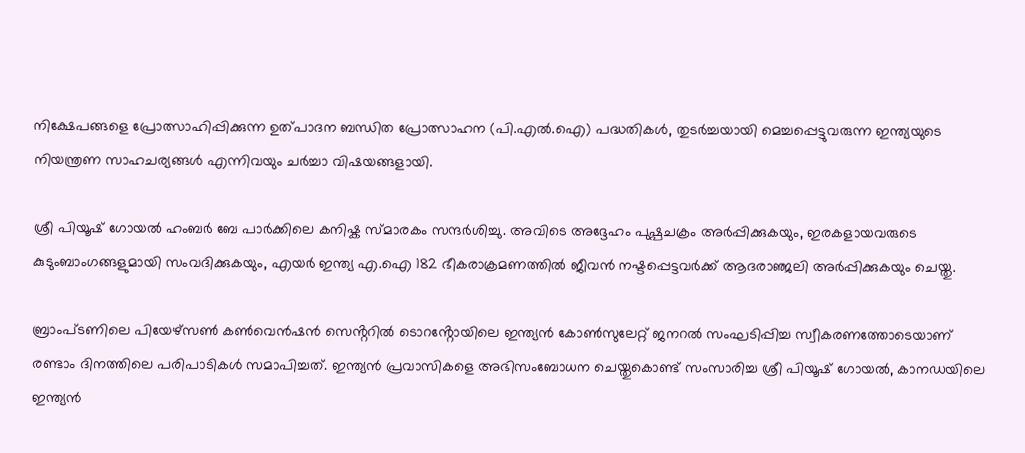നിക്ഷേപങ്ങളെ പ്രോത്സാഹിപ്പിക്കുന്ന ഉത്പാദന ബന്ധിത പ്രോത്സാഹന (പി.എൽ.ഐ) പദ്ധതികൾ, തുടർച്ചയായി മെച്ചപ്പെട്ടുവരുന്ന ഇന്ത്യയുടെ നിയന്ത്രണ സാഹചര്യങ്ങൾ എന്നിവയും ചർച്ചാ വിഷയങ്ങളായി.

ശ്രീ പിയൂഷ് ഗോയൽ ഹംബർ ബേ പാർക്കിലെ കനിഷ്ക സ്മാരകം സന്ദർശിച്ചു. അവിടെ അദ്ദേഹം പുഷ്പചക്രം അർപ്പിക്കുകയും, ഇരകളായവരുടെ കുടുംബാംഗങ്ങളുമായി സംവദിക്കുകയും, എയർ ഇന്ത്യ എ.ഐ 182 ഭീകരാക്രമണത്തിൽ ജീവൻ നഷ്ടപ്പെട്ടവർക്ക് ആദരാഞ്ജലി അർപ്പിക്കുകയും ചെയ്തു.

ബ്രാംപ്ടണിലെ പിയേഴ്സൺ കൺവെൻഷൻ സെൻ്ററിൽ ടൊറൻ്റോയിലെ ഇന്ത്യൻ കോൺസുലേറ്റ് ജനറൽ സംഘടിപ്പിച്ച സ്വീകരണത്തോടെയാണ് രണ്ടാം ദിനത്തിലെ പരിപാടികൾ സമാപിച്ചത്. ഇന്ത്യൻ പ്രവാസികളെ അഭിസംബോധന ചെയ്തുകൊണ്ട് സംസാരിച്ച ശ്രീ പിയൂഷ് ഗോയൽ, കാനഡയിലെ ഇന്ത്യൻ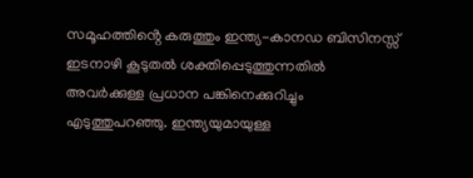സമൂഹത്തിൻ്റെ കരുത്തും ഇന്ത്യ-കാനഡ ബിസിനസ്സ് ഇടനാഴി കൂടുതൽ ശക്തിപ്പെടുത്തുന്നതിൽ അവർക്കുള്ള പ്രധാന പങ്കിനെക്കുറിച്ചും എടുത്തുപറഞ്ഞു. ഇന്ത്യയുമായുള്ള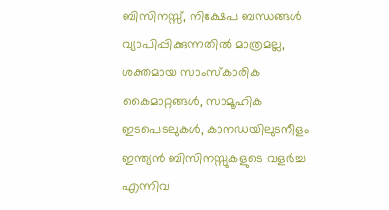ബിസിനസ്സ്, നിക്ഷേപ ബന്ധങ്ങൾ വ്യാപിപ്പിക്കുന്നതിൽ മാത്രമല്ല, ശക്തമായ സാംസ്കാരിക കൈമാറ്റങ്ങൾ, സാമൂഹിക ഇടപെടലുകൾ, കാനഡയിലുടനീളം ഇന്ത്യൻ ബിസിനസ്സുകളുടെ വളർച്ച എന്നിവ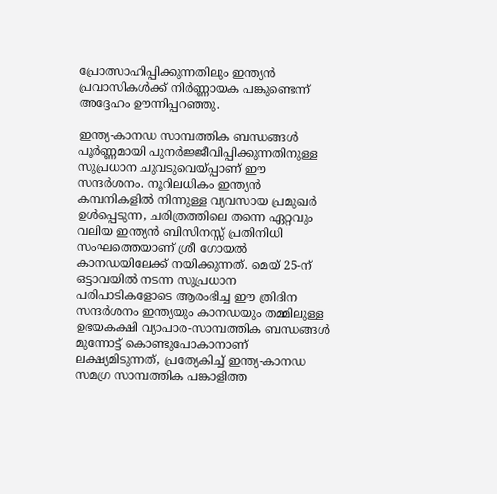പ്രോത്സാഹിപ്പിക്കുന്നതിലും ഇന്ത്യൻ പ്രവാസികൾക്ക് നിർണ്ണായക പങ്കുണ്ടെന്ന് അദ്ദേഹം ഊന്നിപ്പറഞ്ഞു.

ഇന്ത്യ-കാനഡ സാമ്പത്തിക ബന്ധങ്ങൾ പൂർണ്ണമായി പുനർജ്ജീവിപ്പിക്കുന്നതിനുള്ള സുപ്രധാന ചുവടുവെയ്പ്പാണ് ഈ സന്ദർശനം. നൂറിലധികം ഇന്ത്യൻ കമ്പനികളിൽ നിന്നുള്ള വ്യവസായ പ്രമുഖർ ഉൾപ്പെടുന്ന, ചരിത്രത്തിലെ തന്നെ ഏറ്റവും വലിയ ഇന്ത്യൻ ബിസിനസ്സ് പ്രതിനിധി സംഘത്തെയാണ് ശ്രീ ഗോയൽ കാനഡയിലേക്ക് നയിക്കുന്നത്. മെയ് 25-ന് ഒട്ടാവയിൽ നടന്ന സുപ്രധാന പരിപാടികളോടെ ആരംഭിച്ച ഈ ത്രിദിന സന്ദർശനം ഇന്ത്യയും കാനഡയും തമ്മിലുള്ള ഉഭയകക്ഷി വ്യാപാര-സാമ്പത്തിക ബന്ധങ്ങൾ മുന്നോട്ട് കൊണ്ടുപോകാനാണ് ലക്ഷ്യമിടുന്നത്, പ്രത്യേകിച്ച് ഇന്ത്യ-കാനഡ സമഗ്ര സാമ്പത്തിക പങ്കാളിത്ത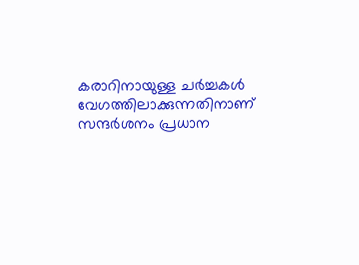കരാറിനായുള്ള ചർച്ചകൾ വേഗത്തിലാക്കുന്നതിനാണ് സന്ദർശനം പ്രധാന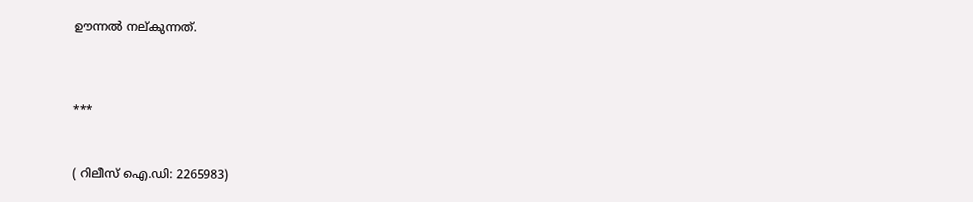ഊന്നൽ നല്കുന്നത്.



***


( റിലീസ് ഐ.ഡി: 2265983)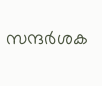സന്ദര്‍ശക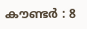കൗണ്ടര്‍ : 8